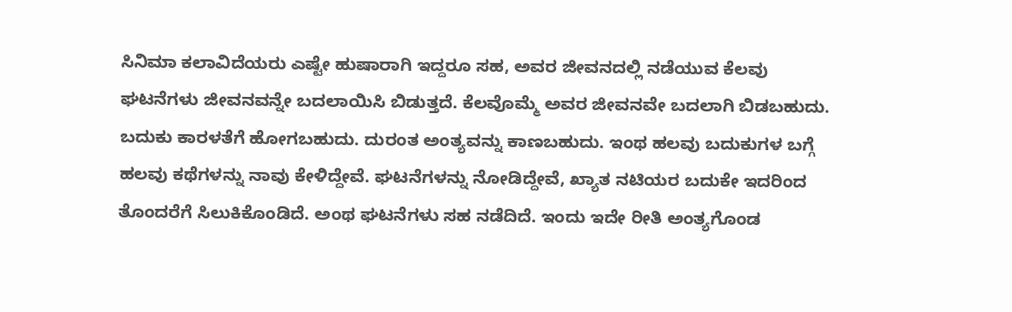ಸಿನಿಮಾ ಕಲಾವಿದೆಯರು ಎಷ್ಟೇ ಹುಷಾರಾಗಿ ಇದ್ದರೂ ಸಹ, ಅವರ ಜೀವನದಲ್ಲಿ ನಡೆಯುವ ಕೆಲವು ಘಟನೆಗಳು ಜೀವನವನ್ನೇ ಬದಲಾಯಿಸಿ ಬಿಡುತ್ತದೆ. ಕೆಲವೊಮ್ಮೆ ಅವರ ಜೀವನವೇ ಬದಲಾಗಿ ಬಿಡಬಹುದು. ಬದುಕು ಕಾರಳತೆಗೆ ಹೋಗಬಹುದು. ದುರಂತ ಅಂತ್ಯವನ್ನು ಕಾಣಬಹುದು. ಇಂಥ ಹಲವು ಬದುಕುಗಳ ಬಗ್ಗೆ ಹಲವು ಕಥೆಗಳನ್ನು ನಾವು ಕೇಳಿದ್ದೇವೆ. ಘಟನೆಗಳನ್ನು ನೋಡಿದ್ದೇವೆ, ಖ್ಯಾತ ನಟಿಯರ ಬದುಕೇ ಇದರಿಂದ ತೊಂದರೆಗೆ ಸಿಲುಕಿಕೊಂಡಿದೆ. ಅಂಥ ಘಟನೆಗಳು ಸಹ ನಡೆದಿದೆ. ಇಂದು ಇದೇ ರೀತಿ ಅಂತ್ಯಗೊಂಡ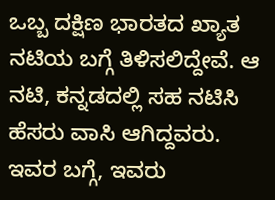ಒಬ್ಬ ದಕ್ಷಿಣ ಭಾರತದ ಖ್ಯಾತ ನಟಿಯ ಬಗ್ಗೆ ತಿಳಿಸಲಿದ್ದೇವೆ. ಆ ನಟಿ, ಕನ್ನಡದಲ್ಲಿ ಸಹ ನಟಿಸಿ ಹೆಸರು ವಾಸಿ ಆಗಿದ್ದವರು. ಇವರ ಬಗ್ಗೆ, ಇವರು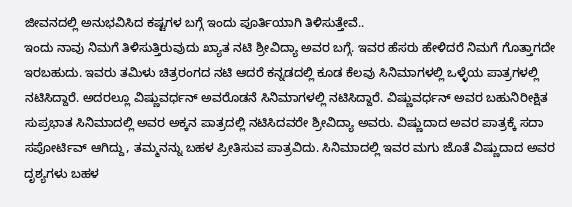ಜೀವನದಲ್ಲಿ ಅನುಭವಿಸಿದ ಕಷ್ಟಗಳ ಬಗ್ಗೆ ಇಂದು ಪೂರ್ತಿಯಾಗಿ ತಿಳಿಸುತ್ತೇವೆ..
ಇಂದು ನಾವು ನಿಮಗೆ ತಿಳಿಸುತ್ತಿರುವುದು ಖ್ಯಾತ ನಟಿ ಶ್ರೀವಿದ್ಯಾ ಅವರ ಬಗ್ಗೆ. ಇವರ ಹೆಸರು ಹೇಳಿದರೆ ನಿಮಗೆ ಗೊತ್ತಾಗದೇ ಇರಬಹುದು. ಇವರು ತಮಿಳು ಚಿತ್ರರಂಗದ ನಟಿ ಆದರೆ ಕನ್ನಡದಲ್ಲಿ ಕೂಡ ಕೆಲವು ಸಿನಿಮಾಗಳಲ್ಲಿ ಒಳ್ಳೆಯ ಪಾತ್ರಗಳಲ್ಲಿ ನಟಿಸಿದ್ದಾರೆ. ಅದರಲ್ಲೂ ವಿಷ್ಣುವರ್ಧನ್ ಅವರೊಡನೆ ಸಿನಿಮಾಗಳಲ್ಲಿ ನಟಿಸಿದ್ದಾರೆ. ವಿಷ್ಣುವರ್ಧನ್ ಅವರ ಬಹುನಿರೀಕ್ಷಿತ ಸುಪ್ರಭಾತ ಸಿನಿಮಾದಲ್ಲಿ ಅವರ ಅಕ್ಕನ ಪಾತ್ರದಲ್ಲಿ ನಟಿಸಿದವರೇ ಶ್ರೀವಿದ್ಯಾ ಅವರು. ವಿಷ್ಣುದಾದ ಅವರ ಪಾತ್ರಕ್ಕೆ ಸದಾ ಸಪೋರ್ಟಿವ್ ಆಗಿದ್ದು, ತಮ್ಮನನ್ನು ಬಹಳ ಪ್ರೀತಿಸುವ ಪಾತ್ರವಿದು. ಸಿನಿಮಾದಲ್ಲಿ ಇವರ ಮಗು ಜೊತೆ ವಿಷ್ಣುದಾದ ಅವರ ದೃಶ್ಯಗಳು ಬಹಳ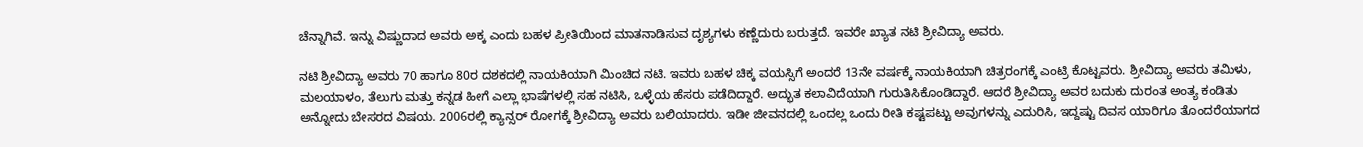ಚೆನ್ನಾಗಿವೆ. ಇನ್ನು ವಿಷ್ಣುದಾದ ಅವರು ಅಕ್ಕ ಎಂದು ಬಹಳ ಪ್ರೀತಿಯಿಂದ ಮಾತನಾಡಿಸುವ ದೃಶ್ಯಗಳು ಕಣ್ಣೆದುರು ಬರುತ್ತದೆ. ಇವರೇ ಖ್ಯಾತ ನಟಿ ಶ್ರೀವಿದ್ಯಾ ಅವರು.

ನಟಿ ಶ್ರೀವಿದ್ಯಾ ಅವರು 70 ಹಾಗೂ 80ರ ದಶಕದಲ್ಲಿ ನಾಯಕಿಯಾಗಿ ಮಿಂಚಿದ ನಟಿ. ಇವರು ಬಹಳ ಚಿಕ್ಕ ವಯಸ್ಸಿಗೆ ಅಂದರೆ 13ನೇ ವರ್ಷಕ್ಕೆ ನಾಯಕಿಯಾಗಿ ಚಿತ್ರರಂಗಕ್ಕೆ ಎಂಟ್ರಿ ಕೊಟ್ಟವರು. ಶ್ರೀವಿದ್ಯಾ ಅವರು ತಮಿಳು, ಮಲಯಾಳಂ, ತೆಲುಗು ಮತ್ತು ಕನ್ನಡ ಹೀಗೆ ಎಲ್ಲಾ ಭಾಷೆಗಳಲ್ಲಿ ಸಹ ನಟಿಸಿ, ಒಳ್ಳೆಯ ಹೆಸರು ಪಡೆದಿದ್ದಾರೆ. ಅದ್ಭುತ ಕಲಾವಿದೆಯಾಗಿ ಗುರುತಿಸಿಕೊಂಡಿದ್ದಾರೆ. ಆದರೆ ಶ್ರೀವಿದ್ಯಾ ಅವರ ಬದುಕು ದುರಂತ ಅಂತ್ಯ ಕಂಡಿತು ಅನ್ನೋದು ಬೇಸರದ ವಿಷಯ. 2006ರಲ್ಲಿ ಕ್ಯಾನ್ಸರ್ ರೋಗಕ್ಕೆ ಶ್ರೀವಿದ್ಯಾ ಅವರು ಬಲಿಯಾದರು. ಇಡೀ ಜೀವನದಲ್ಲಿ ಒಂದಲ್ಲ ಒಂದು ರೀತಿ ಕಷ್ಟಪಟ್ಟು ಅವುಗಳನ್ನು ಎದುರಿಸಿ, ಇದ್ದಷ್ಟು ದಿವಸ ಯಾರಿಗೂ ತೊಂದರೆಯಾಗದ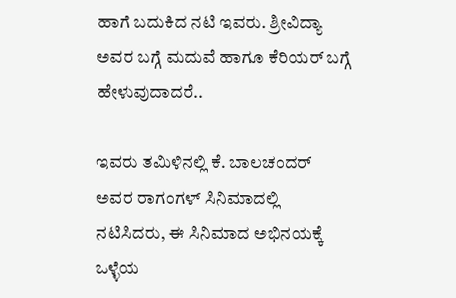ಹಾಗೆ ಬದುಕಿದ ನಟಿ ಇವರು. ಶ್ರೀವಿದ್ಯಾ ಅವರ ಬಗ್ಗೆ ಮದುವೆ ಹಾಗೂ ಕೆರಿಯರ್ ಬಗ್ಗೆ ಹೇಳುವುದಾದರೆ..

ಇವರು ತಮಿಳಿನಲ್ಲಿ ಕೆ. ಬಾಲಚಂದರ್ ಅವರ ರಾಗಂಗಳ್ ಸಿನಿಮಾದಲ್ಲಿ ನಟಿಸಿದರು, ಈ ಸಿನಿಮಾದ ಅಭಿನಯಕ್ಕೆ ಒಳ್ಳೆಯ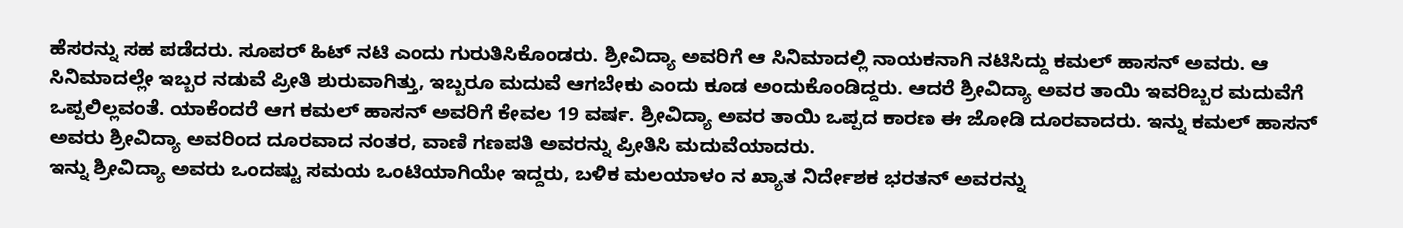ಹೆಸರನ್ನು ಸಹ ಪಡೆದರು. ಸೂಪರ್ ಹಿಟ್ ನಟಿ ಎಂದು ಗುರುತಿಸಿಕೊಂಡರು. ಶ್ರೀವಿದ್ಯಾ ಅವರಿಗೆ ಆ ಸಿನಿಮಾದಲ್ಲಿ ನಾಯಕನಾಗಿ ನಟಿಸಿದ್ದು ಕಮಲ್ ಹಾಸನ್ ಅವರು. ಆ ಸಿನಿಮಾದಲ್ಲೇ ಇಬ್ಬರ ನಡುವೆ ಪ್ರೀತಿ ಶುರುವಾಗಿತ್ತು, ಇಬ್ಬರೂ ಮದುವೆ ಆಗಬೇಕು ಎಂದು ಕೂಡ ಅಂದುಕೊಂಡಿದ್ದರು. ಆದರೆ ಶ್ರೀವಿದ್ಯಾ ಅವರ ತಾಯಿ ಇವರಿಬ್ಬರ ಮದುವೆಗೆ ಒಪ್ಪಲಿಲ್ಲವಂತೆ. ಯಾಕೆಂದರೆ ಆಗ ಕಮಲ್ ಹಾಸನ್ ಅವರಿಗೆ ಕೇವಲ 19 ವರ್ಷ. ಶ್ರೀವಿದ್ಯಾ ಅವರ ತಾಯಿ ಒಪ್ಪದ ಕಾರಣ ಈ ಜೋಡಿ ದೂರವಾದರು. ಇನ್ನು ಕಮಲ್ ಹಾಸನ್ ಅವರು ಶ್ರೀವಿದ್ಯಾ ಅವರಿಂದ ದೂರವಾದ ನಂತರ, ವಾಣಿ ಗಣಪತಿ ಅವರನ್ನು ಪ್ರೀತಿಸಿ ಮದುವೆಯಾದರು.
ಇನ್ನು ಶ್ರೀವಿದ್ಯಾ ಅವರು ಒಂದಷ್ಟು ಸಮಯ ಒಂಟಿಯಾಗಿಯೇ ಇದ್ದರು, ಬಳಿಕ ಮಲಯಾಳಂ ನ ಖ್ಯಾತ ನಿರ್ದೇಶಕ ಭರತನ್ ಅವರನ್ನು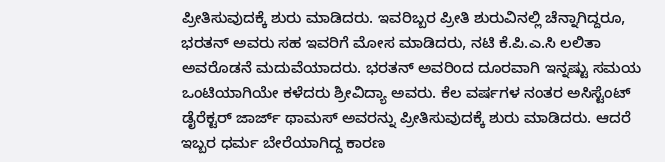ಪ್ರೀತಿಸುವುದಕ್ಕೆ ಶುರು ಮಾಡಿದರು. ಇವರಿಬ್ಬರ ಪ್ರೀತಿ ಶುರುವಿನಲ್ಲಿ ಚೆನ್ನಾಗಿದ್ದರೂ, ಭರತನ್ ಅವರು ಸಹ ಇವರಿಗೆ ಮೋಸ ಮಾಡಿದರು, ನಟಿ ಕೆ.ಪಿ.ಎ.ಸಿ ಲಲಿತಾ ಅವರೊಡನೆ ಮದುವೆಯಾದರು. ಭರತನ್ ಅವರಿಂದ ದೂರವಾಗಿ ಇನ್ನಷ್ಟು ಸಮಯ ಒಂಟಿಯಾಗಿಯೇ ಕಳೆದರು ಶ್ರೀವಿದ್ಯಾ ಅವರು. ಕೆಲ ವರ್ಷಗಳ ನಂತರ ಅಸಿಸ್ಟೆಂಟ್ ಡೈರೆಕ್ಟರ್ ಜಾರ್ಜ್ ಥಾಮಸ್ ಅವರನ್ನು ಪ್ರೀತಿಸುವುದಕ್ಕೆ ಶುರು ಮಾಡಿದರು. ಆದರೆ ಇಬ್ಬರ ಧರ್ಮ ಬೇರೆಯಾಗಿದ್ದ ಕಾರಣ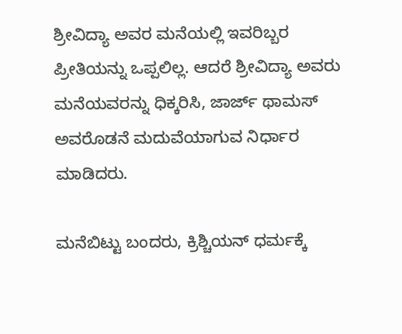ಶ್ರೀವಿದ್ಯಾ ಅವರ ಮನೆಯಲ್ಲಿ ಇವರಿಬ್ಬರ ಪ್ರೀತಿಯನ್ನು ಒಪ್ಪಲಿಲ್ಲ. ಆದರೆ ಶ್ರೀವಿದ್ಯಾ ಅವರು ಮನೆಯವರನ್ನು ಧಿಕ್ಕರಿಸಿ, ಜಾರ್ಜ್ ಥಾಮಸ್ ಅವರೊಡನೆ ಮದುವೆಯಾಗುವ ನಿರ್ಧಾರ ಮಾಡಿದರು.

ಮನೆಬಿಟ್ಟು ಬಂದರು, ಕ್ರಿಶ್ಚಿಯನ್ ಧರ್ಮಕ್ಕೆ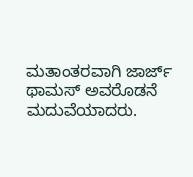ಮತಾಂತರವಾಗಿ ಜಾರ್ಜ್ ಥಾಮಸ್ ಅವರೊಡನೆ ಮದುವೆಯಾದರು.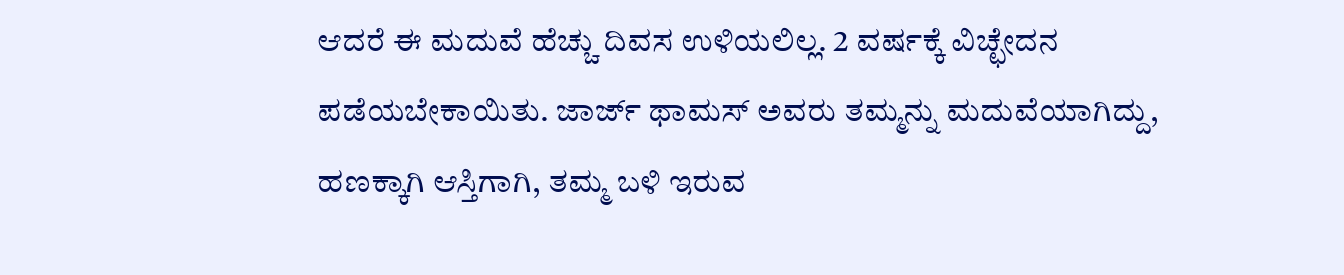ಆದರೆ ಈ ಮದುವೆ ಹೆಚ್ಚು ದಿವಸ ಉಳಿಯಲಿಲ್ಲ. 2 ವರ್ಷಕ್ಕೆ ವಿಚ್ಛೇದನ ಪಡೆಯಬೇಕಾಯಿತು. ಜಾರ್ಜ್ ಥಾಮಸ್ ಅವರು ತಮ್ಮನ್ನು ಮದುವೆಯಾಗಿದ್ದು, ಹಣಕ್ಕಾಗಿ ಆಸ್ತಿಗಾಗಿ, ತಮ್ಮ ಬಳಿ ಇರುವ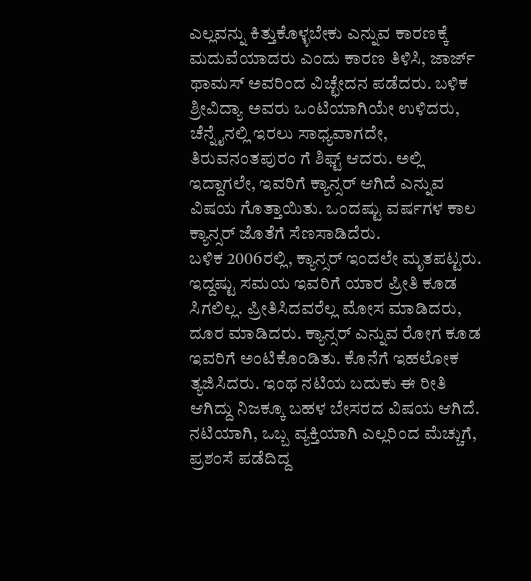ಎಲ್ಲವನ್ನು ಕಿತ್ತುಕೊಳ್ಳಬೇಕು ಎನ್ನುವ ಕಾರಣಕ್ಕೆ ಮದುವೆಯಾದರು ಎಂದು ಕಾರಣ ತಿಳಿಸಿ, ಜಾರ್ಜ್ ಥಾಮಸ್ ಅವರಿಂದ ವಿಚ್ಛೇದನ ಪಡೆದರು. ಬಳಿಕ ಶ್ರೀವಿದ್ಯಾ ಅವರು ಒಂಟಿಯಾಗಿಯೇ ಉಳಿದರು, ಚೆನ್ನೈನಲ್ಲಿ ಇರಲು ಸಾಧ್ಯವಾಗದೇ, ತಿರುವನಂತಪುರಂ ಗೆ ಶಿಫ್ಟ್ ಆದರು. ಅಲ್ಲಿ ಇದ್ದಾಗಲೇ, ಇವರಿಗೆ ಕ್ಯಾನ್ಸರ್ ಆಗಿದೆ ಎನ್ನುವ ವಿಷಯ ಗೊತ್ತಾಯಿತು. ಒಂದಷ್ಟು ವರ್ಷಗಳ ಕಾಲ ಕ್ಯಾನ್ಸರ್ ಜೊತೆಗೆ ಸೆಣಸಾಡಿದೆರು.
ಬಳಿಕ 2006ರಲ್ಲಿ, ಕ್ಯಾನ್ಸರ್ ಇಂದಲೇ ಮೃತಪಟ್ಟರು. ಇದ್ದಷ್ಟು ಸಮಯ ಇವರಿಗೆ ಯಾರ ಪ್ರೀತಿ ಕೂಡ ಸಿಗಲಿಲ್ಲ. ಪ್ರೀತಿಸಿದವರೆಲ್ಲ ಮೋಸ ಮಾಡಿದರು, ದೂರ ಮಾಡಿದರು. ಕ್ಯಾನ್ಸರ್ ಎನ್ನುವ ರೋಗ ಕೂಡ ಇವರಿಗೆ ಅಂಟಿಕೊಂಡಿತು. ಕೊನೆಗೆ ಇಹಲೋಕ ತ್ಯಜಿಸಿದರು. ಇಂಥ ನಟಿಯ ಬದುಕು ಈ ರೀತಿ ಆಗಿದ್ದು ನಿಜಕ್ಕೂ ಬಹಳ ಬೇಸರದ ವಿಷಯ ಆಗಿದೆ. ನಟಿಯಾಗಿ, ಒಬ್ಬ ವ್ಯಕ್ತಿಯಾಗಿ ಎಲ್ಲರಿಂದ ಮೆಚ್ಚುಗೆ, ಪ್ರಶಂಸೆ ಪಡೆದಿದ್ದ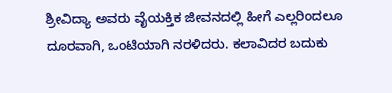ಶ್ರೀವಿದ್ಯಾ ಅವರು ವೈಯಕ್ತಿಕ ಜೀವನದಲ್ಲಿ ಹೀಗೆ ಎಲ್ಲರಿಂದಲೂ ದೂರವಾಗಿ, ಒಂಟಿಯಾಗಿ ನರಳಿದರು. ಕಲಾವಿದರ ಬದುಕು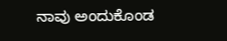ನಾವು ಅಂದುಕೊಂಡ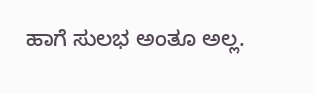ಹಾಗೆ ಸುಲಭ ಅಂತೂ ಅಲ್ಲ.